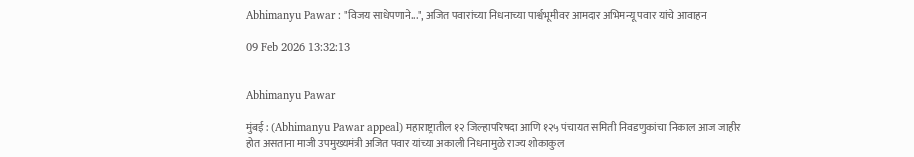Abhimanyu Pawar : "विजय साधेपणाने...", अजित पवारांच्या निधनाच्या पार्श्वभूमीवर आमदार अभिमन्यू पवार यांचे आवाहन

09 Feb 2026 13:32:13


Abhimanyu Pawar

मुंबई : (Abhimanyu Pawar appeal) महाराष्ट्रातील १२ जिल्हापरिषदा आणि १२५ पंचायत समिती निवडणुकांचा निकाल आज जाहीर होत असताना माजी उपमुख्यमंत्री अजित पवार यांच्या अकाली निधनामुळे राज्य शोकाकुल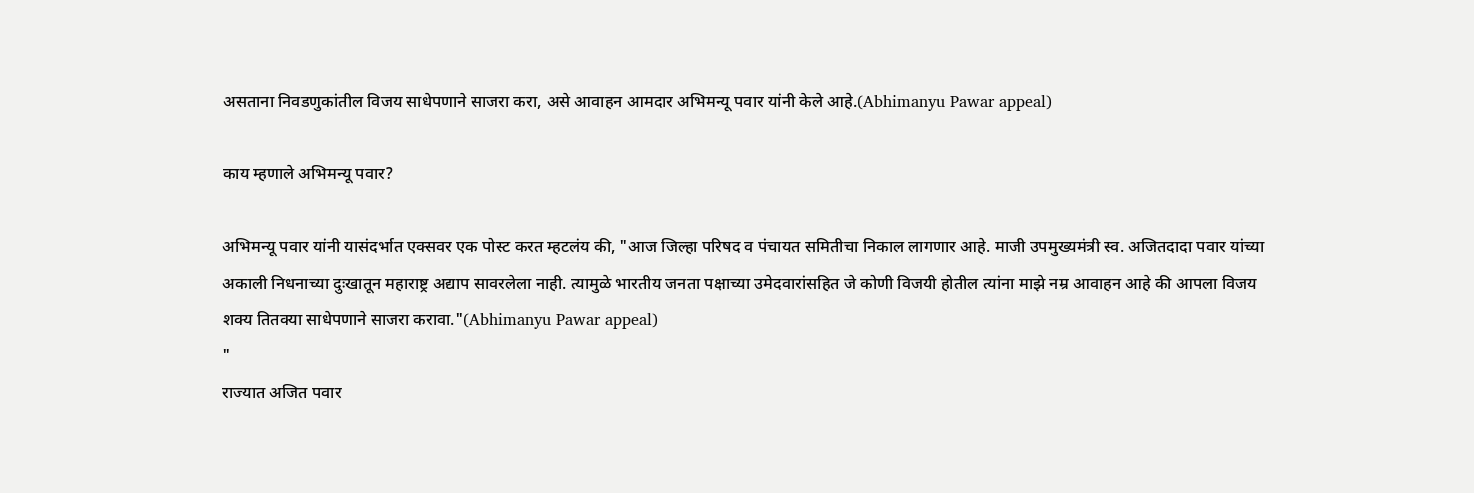असताना निवडणुकांतील विजय साधेपणाने साजरा करा, असे आवाहन आमदार अभिमन्यू पवार यांनी केले आहे.(Abhimanyu Pawar appeal)

काय म्हणाले अभिमन्यू पवार?

अभिमन्यू पवार यांनी यासंदर्भात एक्सवर एक पोस्ट करत म्हटलंय की, "आज जिल्हा परिषद व पंचायत समितीचा निकाल लागणार आहे. माजी उपमुख्यमंत्री स्व. अजितदादा पवार यांच्या अकाली निधनाच्या दुःखातून महाराष्ट्र अद्याप सावरलेला नाही. त्यामुळे भारतीय जनता पक्षाच्या उमेदवारांसहित जे कोणी विजयी होतील त्यांना माझे नम्र आवाहन आहे की आपला विजय शक्य तितक्या साधेपणाने साजरा करावा."(Abhimanyu Pawar appeal)
"
राज्यात अजित पवार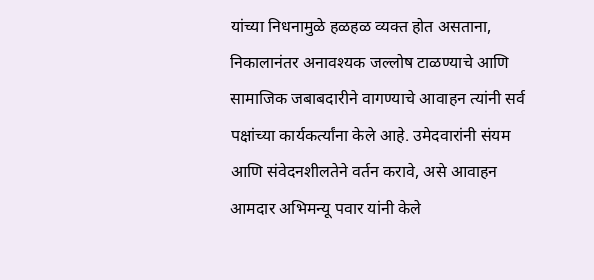यांच्या निधनामुळे हळहळ व्यक्त होत असताना, निकालानंतर अनावश्यक जल्लोष टाळण्याचे आणि सामाजिक जबाबदारीने वागण्याचे आवाहन त्यांनी सर्व पक्षांच्या कार्यकर्त्यांना केले आहे. उमेदवारांनी संयम आणि संवेदनशीलतेने वर्तन करावे, असे आवाहन आमदार अभिमन्यू पवार यांनी केले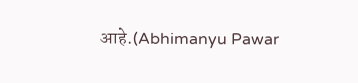आहे.(Abhimanyu Pawar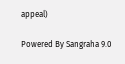appeal)

Powered By Sangraha 9.0